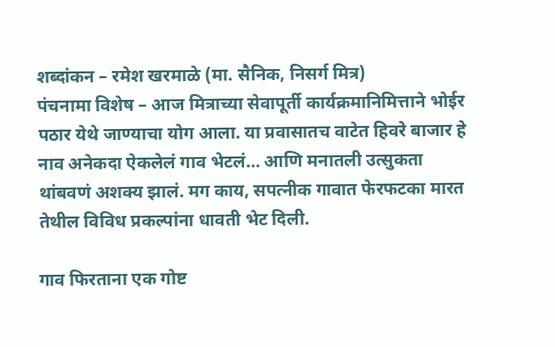शब्दांकन – रमेश खरमाळे (मा. सैनिक, निसर्ग मित्र)
पंचनामा विशेष – आज मित्राच्या सेवापूर्ती कार्यक्रमानिमित्ताने भोईर पठार येथे जाण्याचा योग आला. या प्रवासातच वाटेत हिवरे बाजार हे नाव अनेकदा ऐकलेलं गाव भेटलं… आणि मनातली उत्सुकता थांबवणं अशक्य झालं. मग काय, सपत्नीक गावात फेरफटका मारत तेथील विविध प्रकल्पांना धावती भेट दिली.

गाव फिरताना एक गोष्ट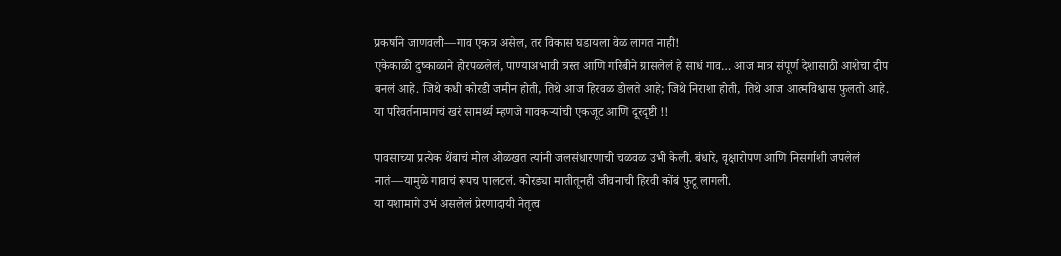प्रकर्षाने जाणवली—गाव एकत्र असेल, तर विकास घडायला वेळ लागत नाही!
एकेकाळी दुष्काळाने होरपळलेलं, पाण्याअभावी त्रस्त आणि गरिबीने ग्रासलेलं हे साधं गाव… आज मात्र संपूर्ण देशासाठी आशेचा दीप बनलं आहे. जिथे कधी कोरडी जमीन होती, तिथे आज हिरवळ डोलते आहे; जिथे निराशा होती, तिथे आज आत्मविश्वास फुलतो आहे.
या परिवर्तनामागचं खरं सामर्थ्य म्हणजे गावकऱ्यांची एकजूट आणि दूरदृष्टी !!

पावसाच्या प्रत्येक थेंबाचं मोल ओळखत त्यांनी जलसंधारणाची चळवळ उभी केली. बंधारे, वृक्षारोपण आणि निसर्गाशी जपलेलं नातं—यामुळे गावाचं रूपच पालटलं. कोरड्या मातीतूनही जीवनाची हिरवी कोंबं फुटू लागली.
या यशामागे उभं असलेलं प्रेरणादायी नेतृत्व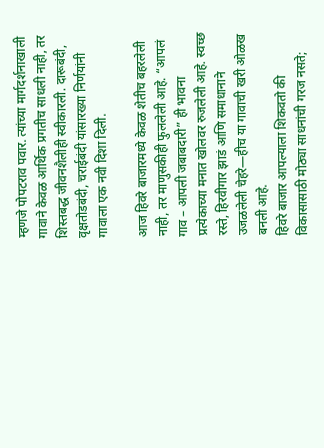म्हणजे पोपटराव पवार. त्यांच्या मार्गदर्शनाखाली गावाने केवळ आर्थिक प्रगतीच साधली नाही, तर शिस्तबद्ध जीवनशैलीही स्वीकारली. दारूबंदी, वृक्षतोडबंदी, चराईबंदी यांसारख्या निर्णयांनी गावाला एक नवी दिशा दिली.

आज हिवरे बाजारमध्ये केवळ शेतीच बहरलेली नाही, तर माणुसकीही फुललेली आहे. “आपलं गाव – आपली जबाबदारी” ही भावना प्रत्येकाच्या मनात खोलवर रुजलेली आहे. स्वच्छ रस्ते, हिरवीगार झाडं आणि समाधानाने उजळलेली चेहरे—हीच या गावाची खरी ओळख बनली आहे.
हिवरे बाजार आपल्याला शिकवतो की विकासासाठी मोठ्या साधनांची गरज नसते;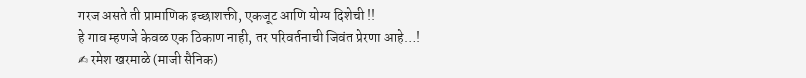गरज असते ती प्रामाणिक इच्छाशक्ती, एकजूट आणि योग्य दिशेची !!
हे गाव म्हणजे केवळ एक ठिकाण नाही, तर परिवर्तनाची जिवंत प्रेरणा आहे…!
✍ रमेश खरमाळे (माजी सैनिक)